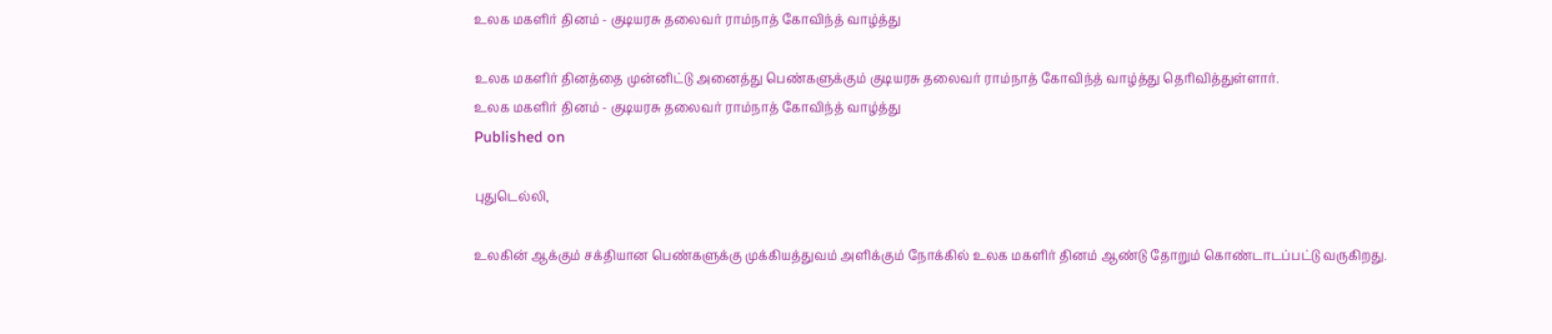உலக மகளிர் தினம் - குடியரசு தலைவர் ராம்நாத் கோவிந்த் வாழ்த்து

உலக மகளிர் தினத்தை முன்னிட்டு அனைத்து பெண்களுக்கும் குடியரசு தலைவர் ராம்நாத் கோவிந்த் வாழ்த்து தெரிவித்துள்ளார்.
உலக மகளிர் தினம் - குடியரசு தலைவர் ராம்நாத் கோவிந்த் வாழ்த்து
Published on

புதுடெல்லி,

உலகின் ஆக்கும் சக்தியான பெண்களுக்கு முக்கியத்துவம் அளிக்கும் நோக்கில் உலக மகளிர் தினம் ஆண்டு தோறும் கொண்டாடப்பட்டு வருகிறது.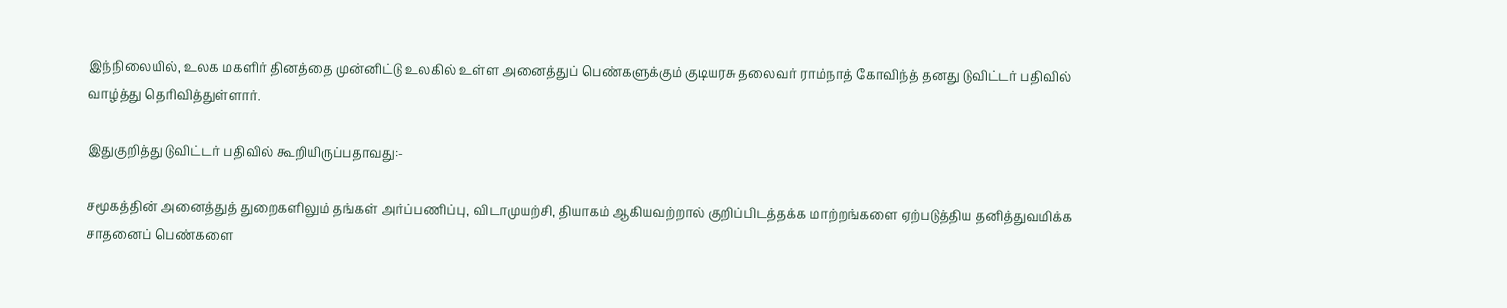இந்நிலையில், உலக மகளிர் தினத்தை முன்னிட்டு உலகில் உள்ள அனைத்துப் பெண்களுக்கும் குடியரசு தலைவர் ராம்நாத் கோவிந்த் தனது டுவிட்டர் பதிவில் வாழ்த்து தெரிவித்துள்ளார்.

இதுகுறித்து டுவிட்டர் பதிவில் கூறியிருப்பதாவது:-

சமூகத்தின் அனைத்துத் துறைகளிலும் தங்கள் அர்ப்பணிப்பு, விடாமுயற்சி, தியாகம் ஆகியவற்றால் குறிப்பிடத்தக்க மாற்றங்களை ஏற்படுத்திய தனித்துவமிக்க சாதனைப் பெண்களை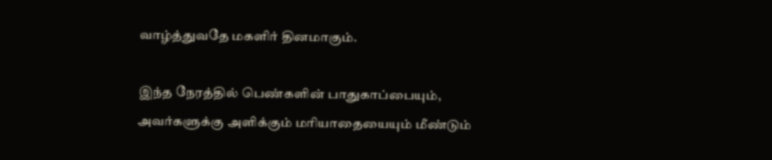வாழ்த்துவதே மகளிர் தினமாகும்.

இந்த நேரத்தில் பெண்களின் பாதுகாப்பையும், அவர்களுக்கு அளிக்கும் மரியாதையையும் மீண்டும்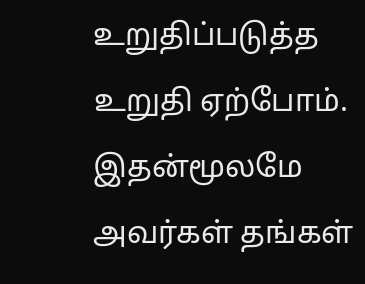உறுதிப்படுத்த உறுதி ஏற்போம். இதன்மூலமே அவர்கள் தங்கள்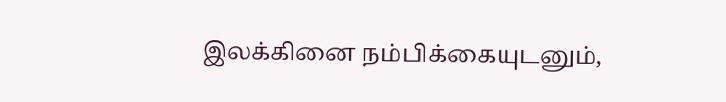இலக்கினை நம்பிக்கையுடனும்,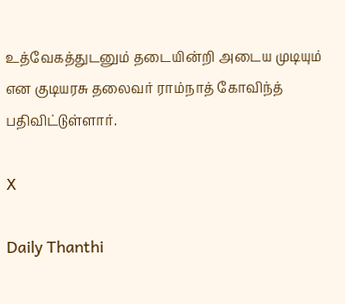உத்வேகத்துடனும் தடையின்றி அடைய முடியும் என குடியரசு தலைவர் ராம்நாத் கோவிந்த் பதிவிட்டுள்ளார்.

X

Daily Thanthi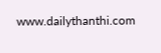www.dailythanthi.com